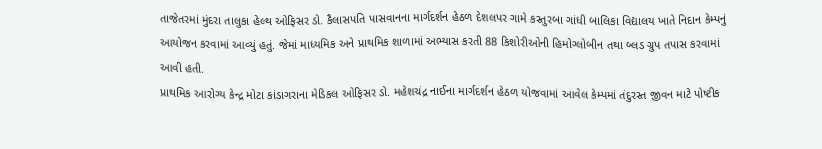તાજેતરમાં મુંદરા તાલુકા હેલ્થ ઓફિસર ડો. કૈલાસપતિ પાસવાનના માર્ગદર્શન હેઠળ દેશલપર ગામે કસ્તુરબા ગાંધી બાલિકા વિદ્યાલય ખાતે નિદાન કેમ્પનું આયોજન કરવામાં આવ્યું હતું. જેમાં માધ્યમિક અને પ્રાથમિક શાળામાં અભ્યાસ કરતી 88 કિશોરીઓની હિમોગ્લોબીન તથા બ્લડ ગ્રુપ તપાસ કરવામાં આવી હતી.
પ્રાથમિક આરોગ્ય કેન્દ્ર મોટા કાંડાગરાના મેડિકલ ઓફિસર ડો. મહેશચંદ્ર નાઈના માર્ગદર્શન હેઠળ યોજવામાં આવેલ કેમ્પમાં તંદુરસ્ત જીવન માટે પોષ્ટીક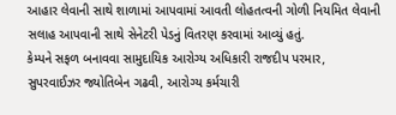આહાર લેવાની સાથે શાળામાં આપવામાં આવતી લોહતત્વની ગોળી નિયમિત લેવાની સલાહ આપવાની સાથે સેનેટરી પેડનું વિતરણ કરવામાં આવ્યું હતું.
કેમ્પને સફળ બનાવવા સામુદાયિક આરોગ્ય અધિકારી રાજદીપ પરમાર, સુપરવાઈઝર જ્યોતિબેન ગઢવી, આરોગ્ય કર્મચારી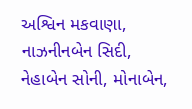અશ્વિન મકવાણા, નાઝનીનબેન સિદી, નેહાબેન સોની, મોનાબેન,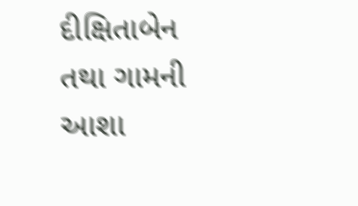દીક્ષિતાબેન તથા ગામની આશા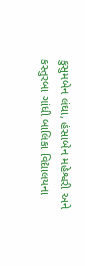કુસુમબેન લંઘા, હંસાબેન મહેશ્વરી અને કસ્તુરબા ગાંધી બાલિકા વિદ્યાલયના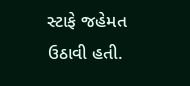સ્ટાફે જહેમત ઉઠાવી હતી.